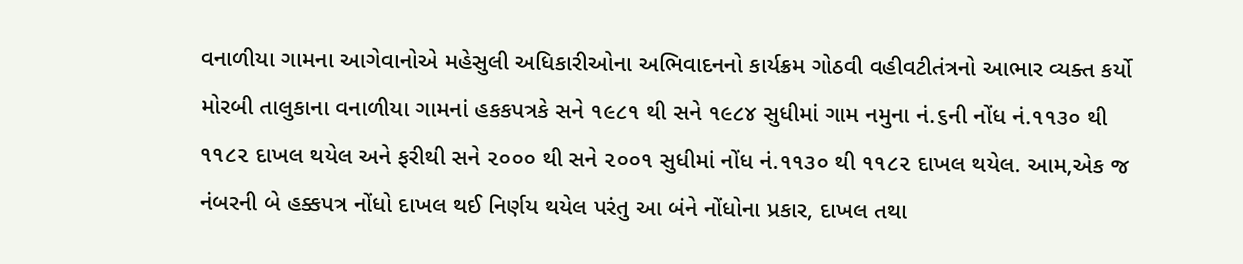વનાળીયા ગામના આગેવાનોએ મહેસુલી અધિકારીઓના અભિવાદનનો કાર્યક્રમ ગોઠવી વહીવટીતંત્રનો આભાર વ્યક્ત કર્યો
મોરબી તાલુકાના વનાળીયા ગામનાં હકકપત્રકે સને ૧૯૮૧ થી સને ૧૯૮૪ સુધીમાં ગામ નમુના નં.૬ની નોંધ નં.૧૧૩૦ થી ૧૧૮૨ દાખલ થયેલ અને ફરીથી સને ૨૦૦૦ થી સને ૨૦૦૧ સુધીમાં નોંધ નં.૧૧૩૦ થી ૧૧૮૨ દાખલ થયેલ. આમ,એક જ નંબરની બે હક્કપત્ર નોંધો દાખલ થઈ નિર્ણય થયેલ પરંતુ આ બંને નોંધોના પ્રકાર, દાખલ તથા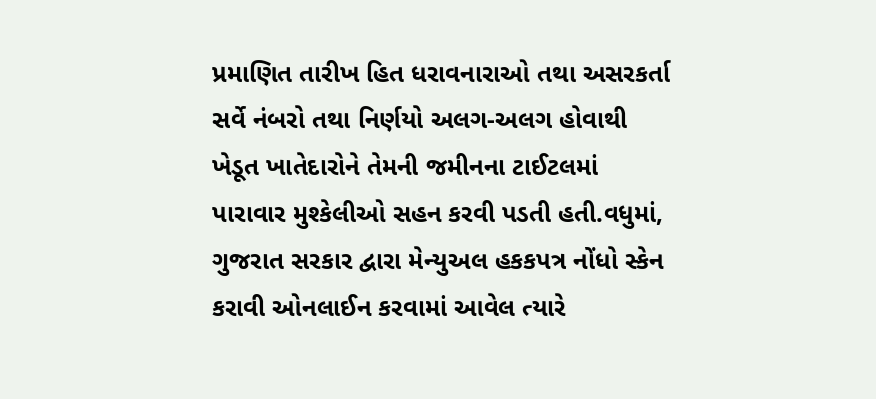પ્રમાણિત તારીખ હિત ધરાવનારાઓ તથા અસરકર્તા સર્વે નંબરો તથા નિર્ણયો અલગ-અલગ હોવાથી ખેડૂત ખાતેદારોને તેમની જમીનના ટાઈટલમાં પારાવાર મુશ્કેલીઓ સહન કરવી પડતી હતી.વધુમાં, ગુજરાત સરકાર દ્વારા મેન્યુઅલ હકકપત્ર નોંધો સ્કેન કરાવી ઓનલાઈન કરવામાં આવેલ ત્યારે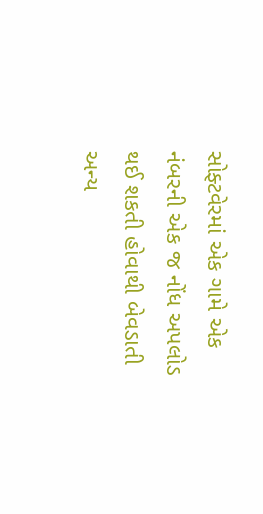સોફ્ટવેરમાં એક ગામે એક નંબરની એક જ નોંધ અપલોડ થઈ શકતી હોવાથી બેવડાતી અન્ય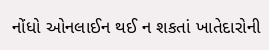નોંધો ઓનલાઈન થઈ ન શકતાં ખાતેદારોની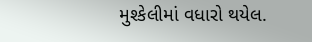મુશ્કેલીમાં વધારો થયેલ.